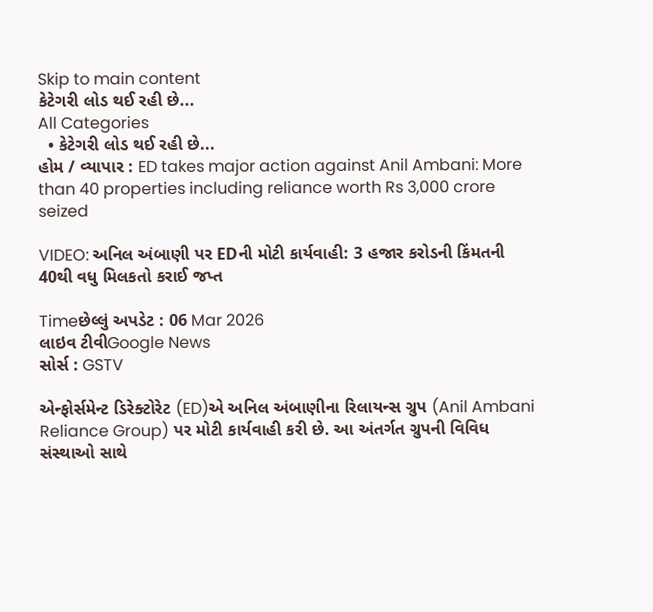Skip to main content
કેટેગરી લોડ થઈ રહી છે...
All Categories
  • કેટેગરી લોડ થઈ રહી છે...
હોમ / વ્યાપાર : ED takes major action against Anil Ambani: More than 40 properties including reliance worth Rs 3,000 crore seized

VIDEO: અનિલ અંબાણી પર EDની મોટી કાર્યવાહી: 3 હજાર કરોડની કિંમતની 40થી વધુ મિલકતો કરાઈ જપ્ત

Timeછેલ્લું અપડેટ : 06 Mar 2026
લાઇવ ટીવીGoogle News
સોર્સ : GSTV

એન્ફોર્સમેન્ટ ડિરેક્ટોરેટ (ED)એ અનિલ અંબાણીના રિલાયન્સ ગ્રુપ (Anil Ambani Reliance Group) પર મોટી કાર્યવાહી કરી છે. આ અંતર્ગત ગ્રુપની વિવિધ સંસ્થાઓ સાથે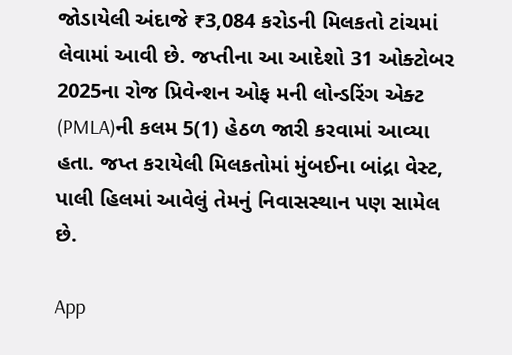જોડાયેલી અંદાજે ₹3,084 કરોડની મિલકતો ટાંચમાં લેવામાં આવી છે. જપ્તીના આ આદેશો 31 ઓક્ટોબર 2025ના રોજ પ્રિવેન્શન ઓફ મની લોન્ડરિંગ એક્ટ (PMLA)ની કલમ 5(1) હેઠળ જારી કરવામાં આવ્યા હતા. જપ્ત કરાયેલી મિલકતોમાં મુંબઈના બાંદ્રા વેસ્ટ, પાલી હિલમાં આવેલું તેમનું નિવાસસ્થાન પણ સામેલ છે.

App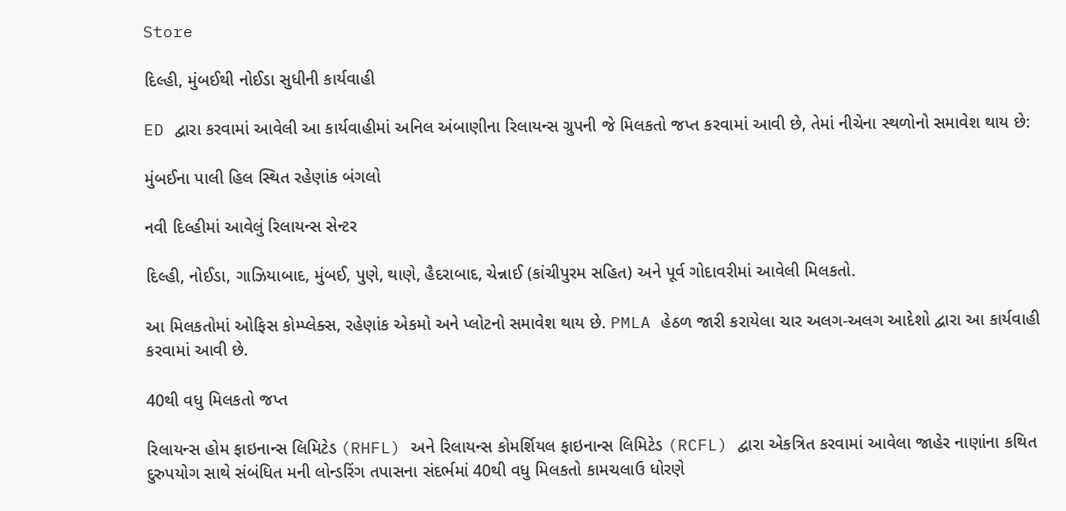Store

દિલ્હી, મુંબઈથી નોઈડા સુધીની કાર્યવાહી

ED દ્વારા કરવામાં આવેલી આ કાર્યવાહીમાં અનિલ અંબાણીના રિલાયન્સ ગ્રુપની જે મિલકતો જપ્ત કરવામાં આવી છે, તેમાં નીચેના સ્થળોનો સમાવેશ થાય છે:

મુંબઈના પાલી હિલ સ્થિત રહેણાંક બંગલો

નવી દિલ્હીમાં આવેલું રિલાયન્સ સેન્ટર

દિલ્હી, નોઈડા, ગાઝિયાબાદ, મુંબઈ, પુણે, થાણે, હૈદરાબાદ, ચેન્નાઈ (કાંચીપુરમ સહિત) અને પૂર્વ ગોદાવરીમાં આવેલી મિલકતો.

આ મિલકતોમાં ઓફિસ કોમ્પ્લેક્સ, રહેણાંક એકમો અને પ્લોટનો સમાવેશ થાય છે. PMLA હેઠળ જારી કરાયેલા ચાર અલગ-અલગ આદેશો દ્વારા આ કાર્યવાહી કરવામાં આવી છે.

40થી વધુ મિલકતો જપ્ત

રિલાયન્સ હોમ ફાઇનાન્સ લિમિટેડ (RHFL) અને રિલાયન્સ કોમર્શિયલ ફાઇનાન્સ લિમિટેડ (RCFL) દ્વારા એકત્રિત કરવામાં આવેલા જાહેર નાણાંના કથિત દુરુપયોગ સાથે સંબંધિત મની લોન્ડરિંગ તપાસના સંદર્ભમાં 40થી વધુ મિલકતો કામચલાઉ ધોરણે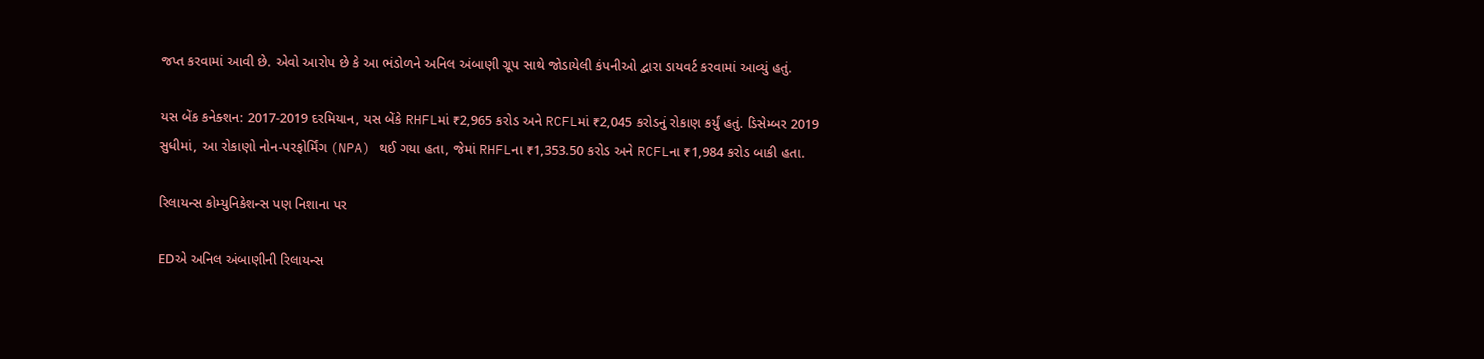જપ્ત કરવામાં આવી છે. એવો આરોપ છે કે આ ભંડોળને અનિલ અંબાણી ગ્રૂપ સાથે જોડાયેલી કંપનીઓ દ્વારા ડાયવર્ટ કરવામાં આવ્યું હતું.

યસ બેંક કનેક્શન: 2017-2019 દરમિયાન, યસ બેંકે RHFLમાં ₹2,965 કરોડ અને RCFLમાં ₹2,045 કરોડનું રોકાણ કર્યું હતું. ડિસેમ્બર 2019 સુધીમાં, આ રોકાણો નોન-પરફોર્મિંગ (NPA) થઈ ગયા હતા, જેમાં RHFLના ₹1,353.50 કરોડ અને RCFLના ₹1,984 કરોડ બાકી હતા.

રિલાયન્સ કોમ્યુનિકેશન્સ પણ નિશાના પર

EDએ અનિલ અંબાણીની રિલાયન્સ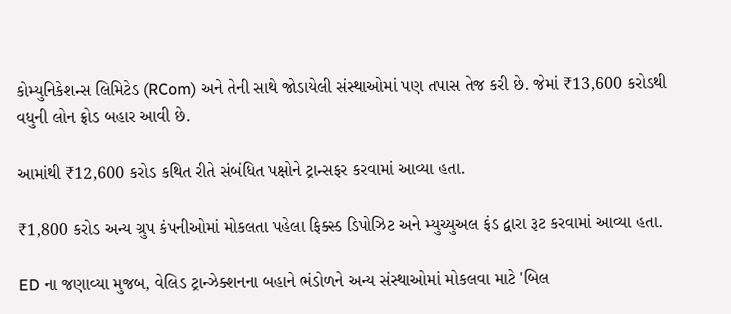કોમ્યુનિકેશન્સ લિમિટેડ (RCom) અને તેની સાથે જોડાયેલી સંસ્થાઓમાં પણ તપાસ તેજ કરી છે. જેમાં ₹13,600 કરોડથી વધુની લોન ફ્રોડ બહાર આવી છે.

આમાંથી ₹12,600 કરોડ કથિત રીતે સંબંધિત પક્ષોને ટ્રાન્સફર કરવામાં આવ્યા હતા.

₹1,800 કરોડ અન્ય ગ્રુપ કંપનીઓમાં મોકલતા પહેલા ફિક્સ્ડ ડિપોઝિટ અને મ્યુચ્યુઅલ ફંડ દ્વારા રૂટ કરવામાં આવ્યા હતા.

ED ના જણાવ્યા મુજબ, વેલિડ ટ્રાન્ઝેક્શનના બહાને ભંડોળને અન્ય સંસ્થાઓમાં મોકલવા માટે 'બિલ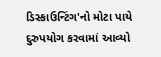ડિસ્કાઉન્ટિંગ'નો મોટા પાયે દુરુપયોગ કરવામાં આવ્યો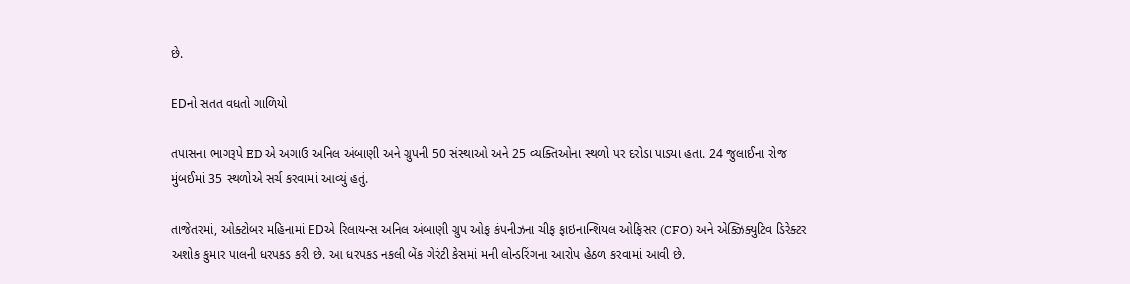છે.

EDનો સતત વધતો ગાળિયો

તપાસના ભાગરૂપે ED એ અગાઉ અનિલ અંબાણી અને ગ્રુપની 50 સંસ્થાઓ અને 25 વ્યક્તિઓના સ્થળો પર દરોડા પાડ્યા હતા. 24 જુલાઈના રોજ મુંબઈમાં 35 સ્થળોએ સર્ચ કરવામાં આવ્યું હતું.

તાજેતરમાં, ઓક્ટોબર મહિનામાં EDએ રિલાયન્સ અનિલ અંબાણી ગ્રુપ ઓફ કંપનીઝના ચીફ ફાઇનાન્શિયલ ઓફિસર (CFO) અને એક્ઝિક્યુટિવ ડિરેક્ટર અશોક કુમાર પાલની ધરપકડ કરી છે. આ ધરપકડ નકલી બેંક ગેરંટી કેસમાં મની લોન્ડરિંગના આરોપ હેઠળ કરવામાં આવી છે.